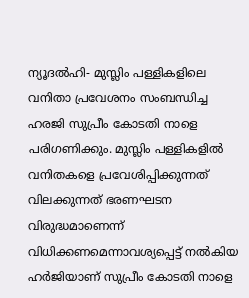ന്യൂദൽഹി- മുസ്ലിം പള്ളികളിലെ വനിതാ പ്രവേശനം സംബന്ധിച്ച ഹരജി സുപ്രീം കോടതി നാളെ പരിഗണിക്കും. മുസ്ലിം പള്ളികളിൽ വനിതകളെ പ്രവേശിപ്പിക്കുന്നത് വിലക്കുന്നത് ഭരണഘടന വിരുദ്ധമാണെന്ന് വിധിക്കണമെന്നാവശ്യപ്പെട്ട് നൽകിയ ഹർജിയാണ് സുപ്രീം കോടതി നാളെ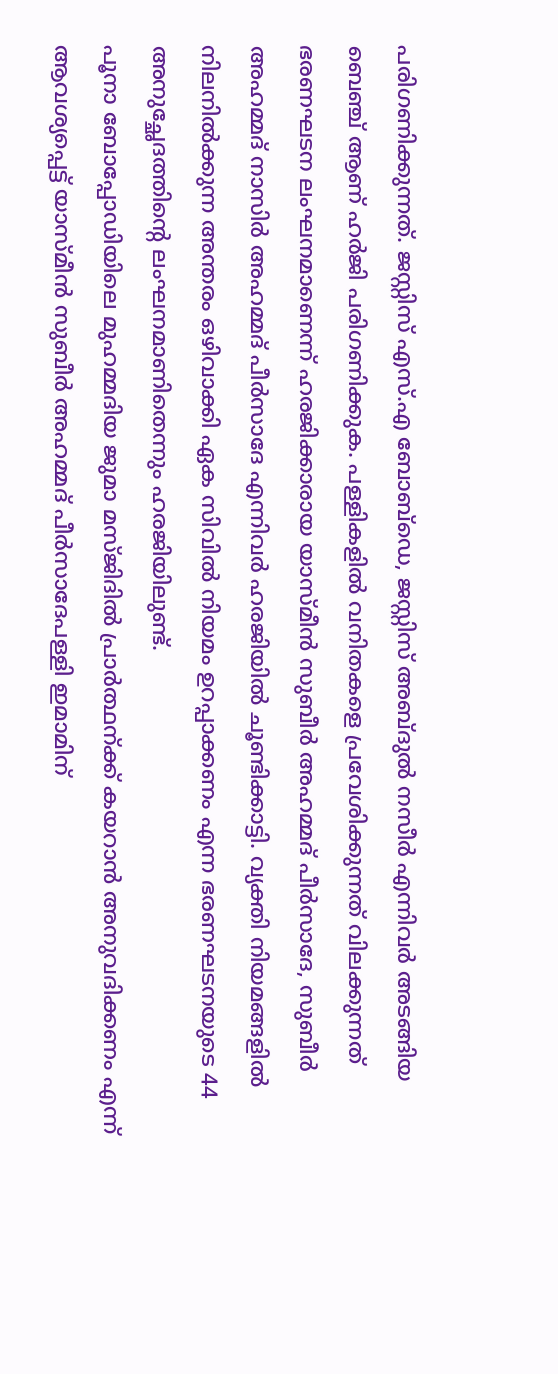പരിഗണിക്കുന്നത്. ജസ്റ്റിസ് എസ്.എ ബോബ്ഡെ, ജസ്റ്റിസ് അബ്ദുൽ നസീർ എന്നിവർ അടങ്ങിയ ബെഞ്ച് ആണ് ഹർജി പരിഗണിക്കുക. പള്ളികളിൽ വനിതകളെ പ്രവേശിക്കുന്നത് വിലക്കുന്നത് ഭരണഘടന ലംഘനമാണെന്ന് ഹരജിക്കാരായ യാസ്മീൻ സുബീർ അഹമ്മദ് പീർസാദേ, സുബീർ അഹമ്മദ് നാസിർ അഹമ്മദ് പീർസാദേ എന്നിവർ ഹരജിയിൽ ചൂണ്ടിക്കാട്ടി. വ്യക്തി നിയമങ്ങളിൽ നിലനിൽക്കുന്ന അന്തരം ഒഴിവാക്കി ഏക സിവിൽ നിയമം ഉറപ്പാക്കണം എന്ന ഭരണഘടനയുടെ 44 അനുച്ഛേദത്തിന്റെ ലംഘനമാണിതെന്നും ഹരജിയിലുണ്ട്.
പൂനാ ബോപ്പോഡിയിലെ മുഹമ്മദിയ ജുമാ മസ്ജിദിൽ പ്രാർത്ഥന്ക്ക് കയറാൻ അനുവദിക്കണം എന്ന് ആവശ്യപ്പെട്ട് യാസ്മീൻ സുബീർ അഹമ്മദ് പീർസാദേപള്ളി ഇമാമിന്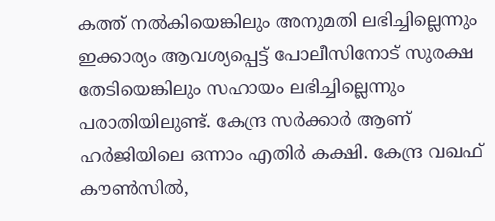കത്ത് നൽകിയെങ്കിലും അനുമതി ലഭിച്ചില്ലെന്നും ഇക്കാര്യം ആവശ്യപ്പെട്ട് പോലീസിനോട് സുരക്ഷ തേടിയെങ്കിലും സഹായം ലഭിച്ചില്ലെന്നും പരാതിയിലുണ്ട്. കേന്ദ്ര സർക്കാർ ആണ് ഹർജിയിലെ ഒന്നാം എതിർ കക്ഷി. കേന്ദ്ര വഖഫ് കൗൺസിൽ,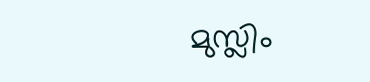മുസ്ലിം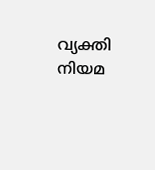വ്യക്തി നിയമ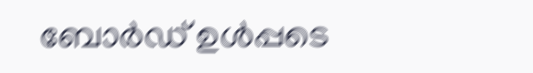ബോർഡ് ഉൾപ്പടെ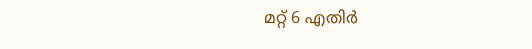മറ്റ് 6 എതിർ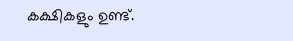കക്ഷികളും ഉണ്ട്.